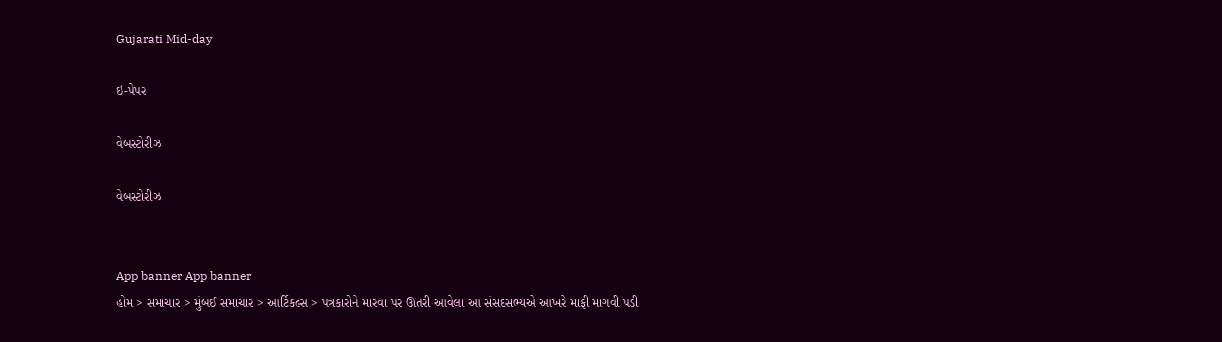Gujarati Mid-day

ઇ-પેપર

વેબસ્ટોરીઝ

વેબસ્ટોરીઝ


App banner App banner
હોમ > સમાચાર > મુંબઈ સમાચાર > આર્ટિકલ્સ > પત્રકારોને મારવા પર ઊતરી આવેલા આ સંસદસભ્યએ આખરે માફી માગવી પડી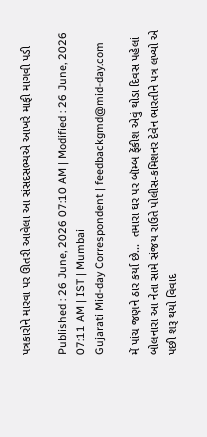પત્રકારોને મારવા પર ઊતરી આવેલા આ સંસદસભ્યએ આખરે માફી માગવી પડી

Published : 26 June, 2026 07:10 AM | Modified : 26 June, 2026 07:11 AM | IST | Mumbai
Gujarati Mid-day Correspondent | feedbackgmd@mid-day.com

મેં પાંચ જણને ઠાર કર્યા છે...  તમારા ઘર પર બૉમ્બ ફેંકીશ એવું થોડા દિવસ પહેલાં બોલનારા આ નેતા સામે સંજય રાઉતે પોલીસ-કમિશનર દેવેન ભારતીને પત્ર લખ્યો એ પછી શરૂ થયો વિવાદ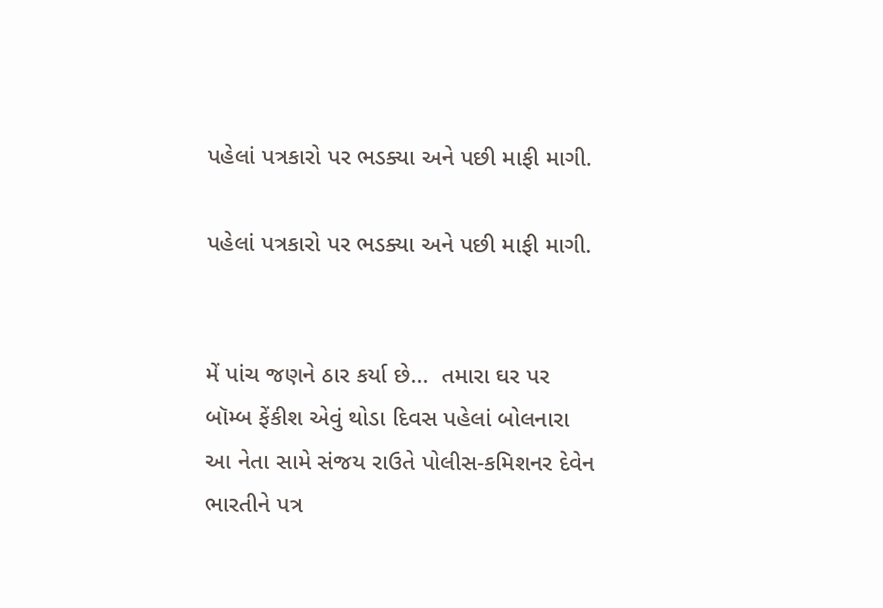પહેલાં પત્રકારો પર ભડક્યા અને પછી માફી માગી.

પહેલાં પત્રકારો પર ભડક્યા અને પછી માફી માગી.


મેં પાંચ જણને ઠાર કર્યા છે...  તમારા ઘર પર બૉમ્બ ફેંકીશ એવું થોડા દિવસ પહેલાં બોલનારા આ નેતા સામે સંજય રાઉતે પોલીસ-કમિશનર દેવેન ભારતીને પત્ર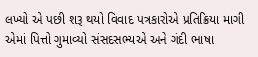લખ્યો એ પછી શરૂ થયો વિવાદ પત્રકારોએ પ્રતિક્રિયા માગી એમાં પિત્તો ગુમાવ્યો સંસદસભ્યએ અને ગંદી ભાષા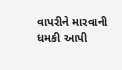વાપરીને મારવાની ધમકી આપી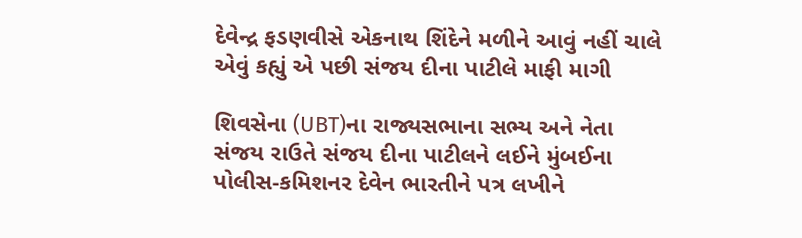દેવેન્દ્ર ફડણવીસે એકનાથ શિંદેને મળીને આવું નહીં ચાલે એવું કહ્યું એ પછી સંજય દીના પાટીલે માફી માગી

શિવસેના (UBT)ના રાજ્યસભાના સભ્ય અને નેતા સંજય રાઉતે સંજય દીના પાટીલને લઈને મુંબઈના પોલીસ-કમિશનર દેવેન ભારતીને પત્ર લખીને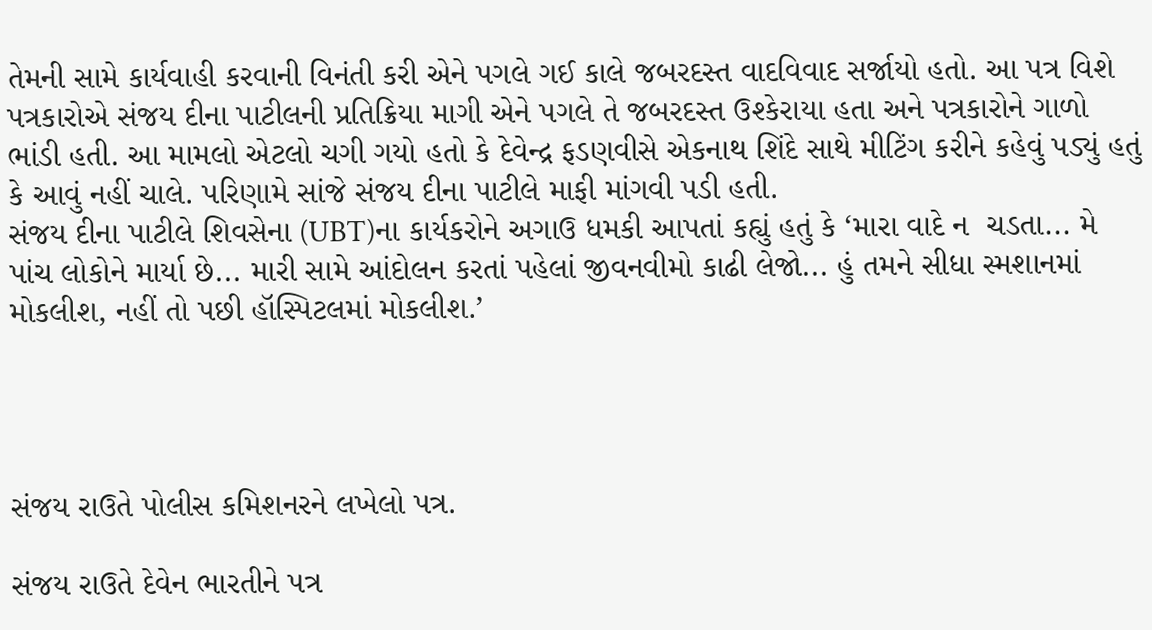તેમની સામે કાર્યવાહી કરવાની વિનંતી કરી એને પગલે ગઈ કાલે જબરદસ્ત વાદવિવાદ સર્જાયો હતો. આ પત્ર વિશે પત્રકારોએ સંજય દીના પાટીલની પ્રતિક્રિયા માગી એને પગલે તે જબરદસ્ત ઉશ્કેરાયા હતા અને પત્રકારોને ગાળો ભાંડી હતી. આ મામલો એટલો ચગી ગયો હતો કે દેવેન્દ્ર ફડણવીસે એકનાથ શિંદે સાથે મીટિંગ કરીને કહેવું પડ્યું હતું કે આવું નહીં ચાલે. પરિણામે સાંજે સંજય દીના પાટીલે માફી માંગવી પડી હતી.
સંજય દીના પાટીલે શિવસેના (UBT)ના કાર્યકરોને અગાઉ ધમકી આપતાં કહ્યું હતું કે ‘મારા વાદે ન  ચડતા... મે પાંચ લોકોને માર્યા છે... મારી સામે આંદોલન કરતાં પહેલાં જીવનવીમો કાઢી લેજો... હું તમને સીધા સ્મશાનમાં મોકલીશ, નહીં તો પછી હૉસ્પિટલમાં મોકલીશ.’




સંજય રાઉતે પોલીસ કમિશનરને લખેલો પત્ર.

સંજય રાઉતે દેવેન ભારતીને પત્ર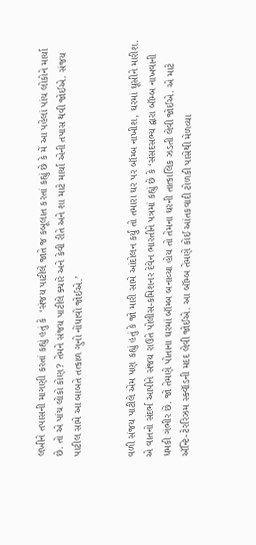લખીને તપાસની માગણી કરતાં કહ્યું હતું કે  ‘સંજય પાટીલે જાતે જ કબૂલાત કરતાં કહ્યું છે કે મેં આ પહેલાં પાંચ લોકોને માર્યા છે. તો એ પાંચ લોકો કોણ? તેમને સંજય પાટીલે ક્યારે અને કેવી રીતે અને શા માટે માર્યા એની તપાસ થવી જોઈએ. સંજય પાટીલ સામે આ બાબતે તત્કાળ ગુનો નોંધાવો જોઈએ.’


વળી સંજય પાટીલે એમ પણ કહ્યું હતું કે જો મારી સામે આંદોલન કર્યું તો તમારા ઘર પર બૉમ્બ નાખીશ, ઘરમાં ઘૂસીને મારીશ. એ વાતનો સંદર્ભ આપીને સંજય રાઉતે પોલીસ-કમિશનર દેવેન ભારતીને પત્રમાં કહ્યું છે કે ‘સંસદસભ્ય દ્વારા બૉમ્બ નાખવાની ધમકી ગંભીર છે. જો તેમણે પોતાના ઘરમાં બૉમ્બ બનાવ્યા હોય તો તેમના ઘરની તાત્કાલિક ઝડતી લેવી જોઈએ. એ માટે ઍન્ટિ-ટેરરિઝમ સ્ક્વૉડની મદદ લેવી જોઈએ. આ બૉમ્બ તેમણે કોઈ આંતકવાદી ટોળકી પાસેથી મેળવ્યા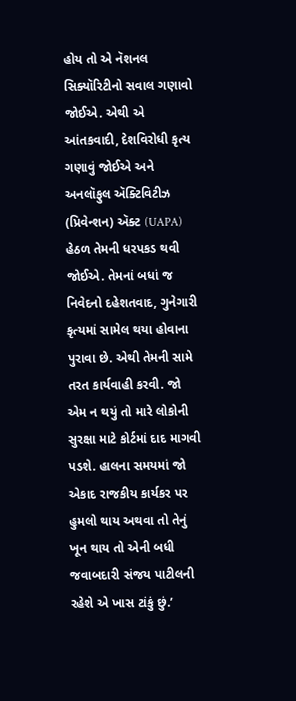હોય તો એ નૅશનલ  સિક્યૉરિટીનો સવાલ ગણાવો જોઈએ. એથી એ આંતકવાદી, દેશવિરોધી કૃત્ય ગણાવું જોઈએ અને અનલૉફુલ ઍક્ટિવિટીઝ (પ્રિવેન્શન) ઍક્ટ (UAPA) હેઠળ તેમની ધરપકડ થવી જોઈએ. તેમનાં બધાં જ નિવેદનો દહેશતવાદ, ગુનેગારી કૃત્યમાં સામેલ થયા હોવાના પુરાવા છે. એથી તેમની સામે તરત કાર્યવાહી કરવી. જો એમ ન થયું તો મારે લોકોની સુરક્ષા માટે કોર્ટમાં દાદ માગવી પડશે. હાલના સમયમાં જો એકાદ રાજકીય કાર્યકર પર હુમલો થાય અથવા તો તેનું ખૂન થાય તો એની બધી જવાબદારી સંજય પાટીલની રહેશે એ ખાસ ટાંકું છું.’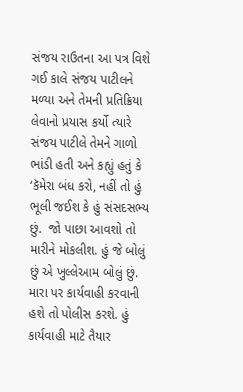સંજય રાઉતના આ પત્ર વિશે ગઈ કાલે સંજય પાટીલને મળ્યા અને તેમની પ્રતિક્રિયા લેવાનો પ્રયાસ કર્યો ત્યારે સંજય પાટીલે તેમને ગાળો ભાંડી હતી અને કહ્યું હતું કે ‘કૅમેરા બંધ કરો, નહીં તો હું ભૂલી જઈશ કે હું સંસદસભ્ય છું.  જો પાછા આવશો તો મારીને મોકલીશ. હું જે બોલું છું એ ખુલ્લેઆમ બોલું છું. મારા પર કાર્યવાહી કરવાની હશે તો પોલીસ કરશે. હું કાર્યવાહી માટે તૈયાર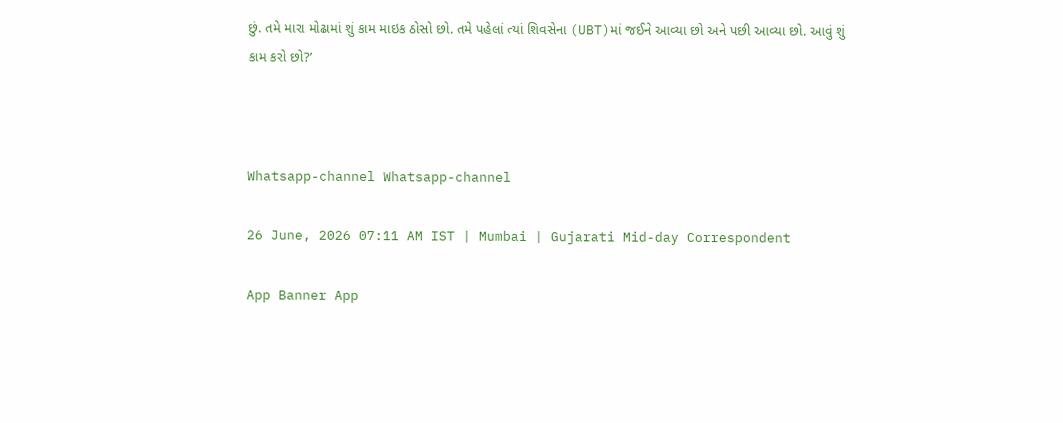છું. તમે મારા મોઢામાં શું કામ માઇક ઠોસો છો. તમે પહેલાં ત્યાં શિવસેના (UBT)માં જઈને આવ્યા છો અને પછી આવ્યા છો. આવું શું કામ કરો છો?’



Whatsapp-channel Whatsapp-channel

26 June, 2026 07:11 AM IST | Mumbai | Gujarati Mid-day Correspondent

App Banner App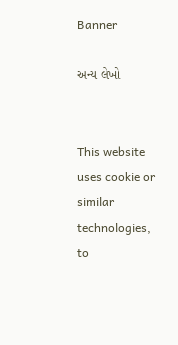Banner

અન્ય લેખો


This website uses cookie or similar technologies, to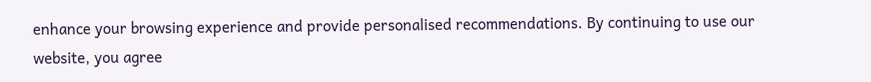enhance your browsing experience and provide personalised recommendations. By continuing to use our website, you agree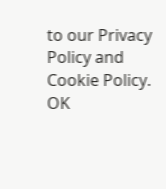to our Privacy Policy and Cookie Policy. OK